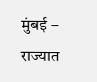मुंबई – राज्यात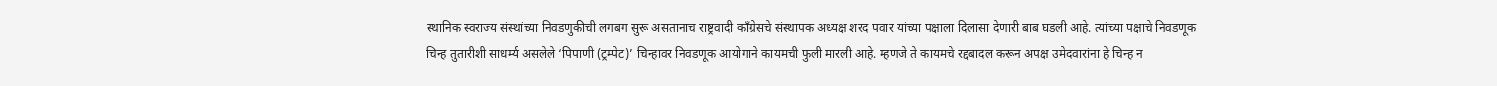स्थानिक स्वराज्य संस्थांच्या निवडणुकीची लगबग सुरू असतानाच राष्ट्रवादी काँग्रेसचे संस्थापक अध्यक्ष शरद पवार यांच्या पक्षाला दिलासा देणारी बाब घडली आहे. त्यांच्या पक्षाचे निवडणूक चिन्ह तुतारीशी साधर्म्य असलेले ‘पिपाणी (ट्रम्पेट)’ चिन्हावर निवडणूक आयोगाने कायमची फुली मारली आहे. म्हणजे ते कायमचे रद्दबादल करून अपक्ष उमेदवारांना हे चिन्ह न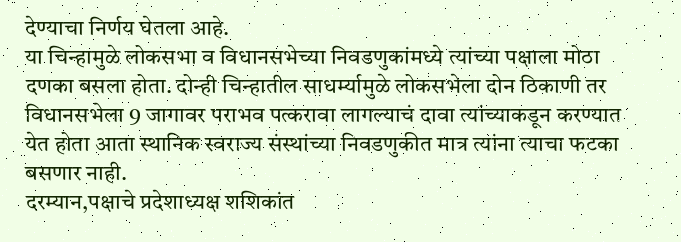देण्याचा निर्णय घेतला आहे.
या चिन्हामुळे लोकसभा व विधानसभेच्या निवडणुकांमध्ये त्यांच्या पक्षाला मोठा दणका बसला होता. दोन्ही चिन्हातील साधर्म्यामुळे लोकसभेला दोन ठिकाणी तर विधानसभेला 9 जागावर पराभव पत्करावा लागल्याचं दावा त्यांच्याकडून करण्यात येत होता आता स्थानिक स्वराज्य संस्थांच्या निवडणुकीत मात्र त्यांना त्याचा फटका बसणार नाही.
दरम्यान,पक्षाचे प्रदेशाध्यक्ष शशिकांत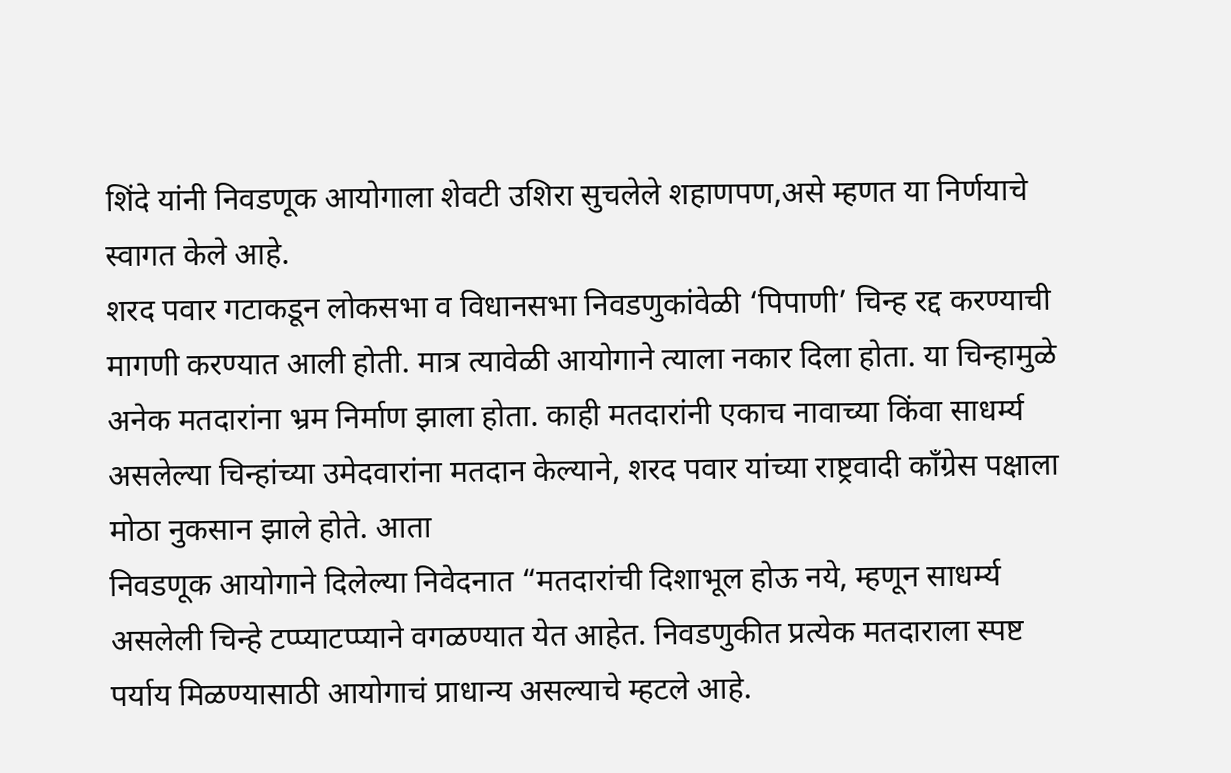शिंदे यांनी निवडणूक आयोगाला शेवटी उशिरा सुचलेले शहाणपण,असे म्हणत या निर्णयाचे स्वागत केले आहे.
शरद पवार गटाकडून लोकसभा व विधानसभा निवडणुकांवेळी ‘पिपाणी’ चिन्ह रद्द करण्याची मागणी करण्यात आली होती. मात्र त्यावेळी आयोगाने त्याला नकार दिला होता. या चिन्हामुळे अनेक मतदारांना भ्रम निर्माण झाला होता. काही मतदारांनी एकाच नावाच्या किंवा साधर्म्य असलेल्या चिन्हांच्या उमेदवारांना मतदान केल्याने, शरद पवार यांच्या राष्ट्रवादी काँग्रेस पक्षाला मोठा नुकसान झाले होते. आता
निवडणूक आयोगाने दिलेल्या निवेदनात “मतदारांची दिशाभूल होऊ नये, म्हणून साधर्म्य असलेली चिन्हे टप्प्याटप्प्याने वगळण्यात येत आहेत. निवडणुकीत प्रत्येक मतदाराला स्पष्ट पर्याय मिळण्यासाठी आयोगाचं प्राधान्य असल्याचे म्हटले आहे.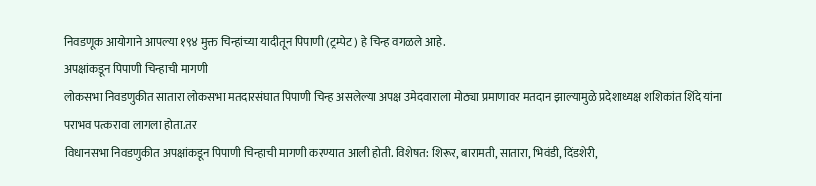निवडणूक आयोगाने आपल्या १९४ मुक्त चिन्हांच्या यादीतून पिपाणी (ट्रम्पेट) हे चिन्ह वगळले आहे.
अपक्षांकडून पिपाणी चिन्हाची मागणी
लोकसभा निवडणुकीत सातारा लोकसभा मतदारसंघात पिपाणी चिन्ह असलेल्या अपक्ष उमेदवाराला मोठ्या प्रमाणावर मतदान झाल्यामुळे प्रदेशाध्यक्ष शशिकांत शिंदे यांना पराभव पत्करावा लागला होता.तर
विधानसभा निवडणुकीत अपक्षांकडून पिपाणी चिन्हाची मागणी करण्यात आली होती. विशेषत: शिरूर, बारामती, सातारा, भिवंडी, दिंडशेरी,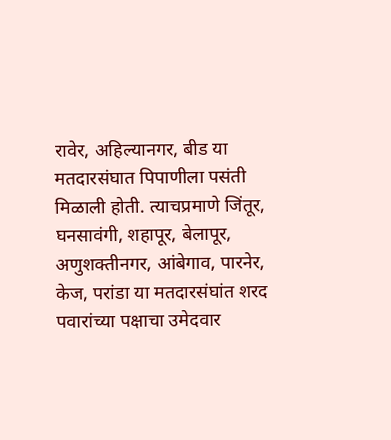रावेर, अहिल्यानगर, बीड या मतदारसंघात पिपाणीला पसंती मिळाली होती. त्याचप्रमाणे जिंतूर, घनसावंगी, शहापूर, बेलापूर, अणुशक्तीनगर, आंबेगाव, पारनेर, केज, परांडा या मतदारसंघांत शरद पवारांच्या पक्षाचा उमेदवार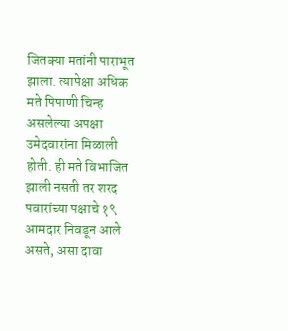जितक्या मतांनी पाराभूत झाला. त्यापेक्षा अधिक मते पिपाणी चिन्ह असलेल्या अपक्षा उमेदवारांना मिळाली होती. ही मते विभाजित झाली नसती तर शरद पवारांच्या पक्षाचे १९ आमदार निवडून आले असते, असा दावा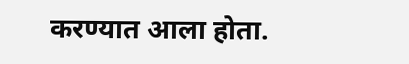करण्यात आला होता.